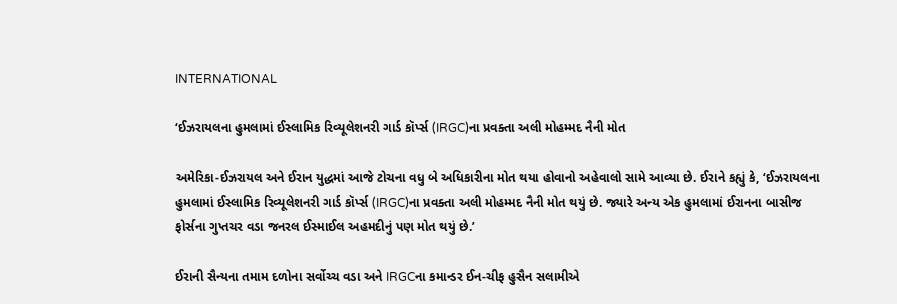INTERNATIONAL

‘ઈઝરાયલના હુમલામાં ઈસ્લામિક રિવ્યૂલેશનરી ગાર્ડ કૉર્પ્સ (IRGC)ના પ્રવક્તા અલી મોહમ્મદ નૈની મોત

અમેરિકા-ઈઝરાયલ અને ઈરાન યુદ્ધમાં આજે ટોચના વધુ બે અધિકારીના મોત થયા હોવાનો અહેવાલો સામે આવ્યા છે. ઈરાને કહ્યું કે, ‘ઈઝરાયલના હુમલામાં ઈસ્લામિક રિવ્યૂલેશનરી ગાર્ડ કૉર્પ્સ (IRGC)ના પ્રવક્તા અલી મોહમ્મદ નૈની મોત થયું છે. જ્યારે અન્ય એક હુમલામાં ઈરાનના બાસીજ ફોર્સના ગુપ્તચર વડા જનરલ ઈસ્માઈલ અહમદીનું પણ મોત થયું છે.’

ઈરાની સૈન્યના તમામ દળોના સર્વોચ્ચ વડા અને IRGCના કમાન્ડર ઈન-ચીફ હુસૈન સલામીએ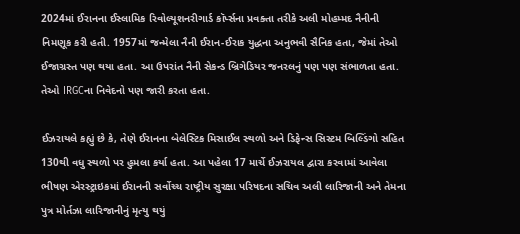2024માં ઈરાનના ઈસ્લામિક રિવોલ્યૂશનરીગાર્ડ કૉર્પ્સના પ્રવક્તા તરીકે અલી મોહમ્મદ નૈનીની નિમણૂક કરી હતી. 1957માં જન્મેલા નૈની ઈરાન-ઈરાક યુદ્ધના અનુભવી સૈનિક હતા, જેમાં તેઓ ઈજાગ્રસ્ત પણ થયા હતા. આ ઉપરાંત નૈની સેકન્ડ બ્રિગેડિયર જનરલનું પણ પણ સંભાળતા હતા. તેઓ IRGCના નિવેદનો પણ જારી કરતા હતા.

ઈઝરાયલે કહ્યું છે કે, તેણે ઈરાનના બેલેસ્ટિક મિસાઈલ સ્થળો અને ડિફેન્સ સિસ્ટમ બિલ્ડિંગો સહિત 130થી વધુ સ્થળો પર હુમલા કર્યા હતા. આ પહેલા 17 માર્ચે ઈઝરાયલ દ્વારા કરવામાં આવેલા ભીષણ એરસ્ટ્રાઇકમાં ઈરાનની સર્વોચ્ચ રાષ્ટ્રીય સુરક્ષા પરિષદના સચિવ અલી લારિજાની અને તેમના પુત્ર મોર્તઝા લારિજાનીનું મૃત્યુ થયું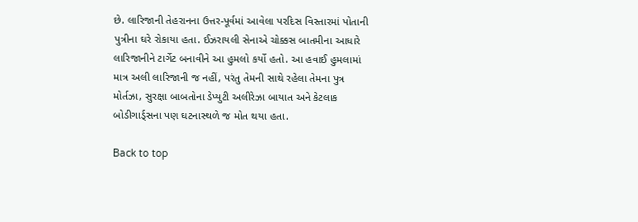છે. લારિજાની તેહરાનના ઉત્તર-પૂર્વમાં આવેલા પરદિસ વિસ્તારમાં પોતાની પુત્રીના ઘરે રોકાયા હતા. ઈઝરાયલી સેનાએ ચોક્કસ બાતમીના આધારે લારિજાનીને ટાર્ગેટ બનાવીને આ હુમલો કર્યો હતો. આ હવાઈ હુમલામાં માત્ર અલી લારિજાની જ નહીં, પરંતુ તેમની સાથે રહેલા તેમના પુત્ર મોર્તઝા, સુરક્ષા બાબતોના ડેપ્યુટી અલીરેઝા બાયાત અને કેટલાક બોડીગાર્ડ્સના પણ ઘટનાસ્થળે જ મોત થયા હતા.

Back to top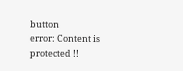button
error: Content is protected !!